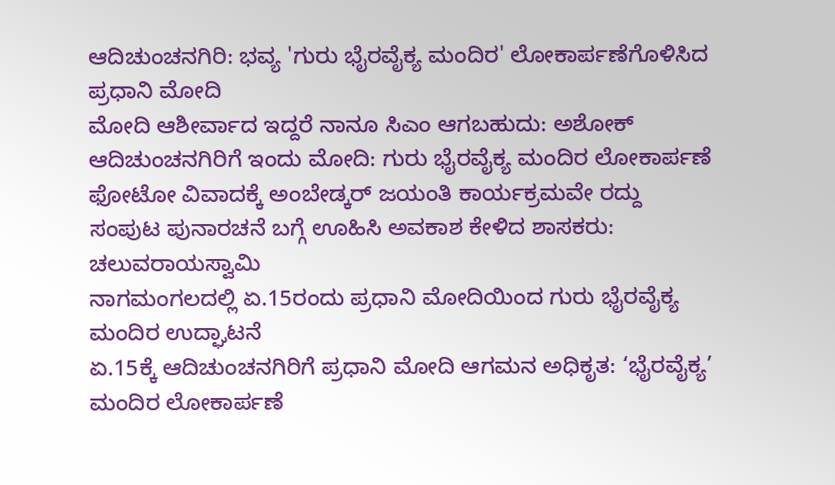ಆದಿಚುಂಚನಗಿರಿ: ಭವ್ಯ 'ಗುರು ಭೈರವೈಕ್ಯ ಮಂದಿರ' ಲೋಕಾರ್ಪಣೆಗೊಳಿಸಿದ ಪ್ರಧಾನಿ ಮೋದಿ
ಮೋದಿ ಆಶೀರ್ವಾದ ಇದ್ದರೆ ನಾನೂ ಸಿಎಂ ಆಗಬಹುದು: ಅಶೋಕ್
ಆದಿಚುಂಚನಗಿರಿಗೆ ಇಂದು ಮೋದಿ: ಗುರು ಭೈರವೈಕ್ಯ ಮಂದಿರ ಲೋಕಾರ್ಪಣೆ
ಫೋಟೋ ವಿವಾದಕ್ಕೆ ಅಂಬೇಡ್ಕರ್ ಜಯಂತಿ ಕಾರ್ಯಕ್ರಮವೇ ರದ್ದು
ಸಂಪುಟ ಪುನಾರಚನೆ ಬಗ್ಗೆ ಊಹಿಸಿ ಅವಕಾಶ ಕೇಳಿದ ಶಾಸಕರು: ಚಲುವರಾಯಸ್ವಾಮಿ
ನಾಗಮಂಗಲದಲ್ಲಿ ಏ.15ರಂದು ಪ್ರಧಾನಿ ಮೋದಿಯಿಂದ ಗುರು ಭೈರವೈಕ್ಯ ಮಂದಿರ ಉದ್ಘಾಟನೆ
ಏ.15ಕ್ಕೆ ಆದಿಚುಂಚನಗಿರಿಗೆ ಪ್ರಧಾನಿ ಮೋದಿ ಆಗಮನ ಅಧಿಕೃತ: ‘ಭೈರವೈಕ್ಯ’ ಮಂದಿರ ಲೋಕಾರ್ಪಣೆ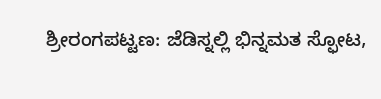ಶ್ರೀರಂಗಪಟ್ಟಣ: ಜೆಡಿಸ್ನಲ್ಲಿ ಭಿನ್ನಮತ ಸ್ಫೋಟ,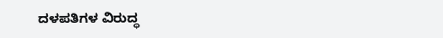ದಳಪತಿಗಳ ವಿರುದ್ಧ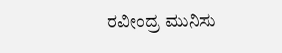ರವೀಂದ್ರ ಮುನಿಸು